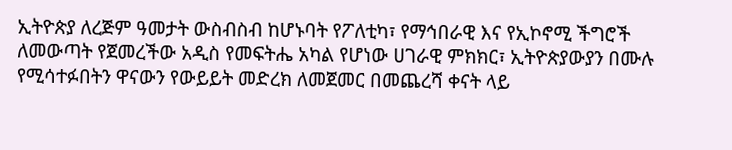ኢትዮጵያ ለረጅም ዓመታት ውስብስብ ከሆኑባት የፖለቲካ፣ የማኅበራዊ እና የኢኮኖሚ ችግሮች ለመውጣት የጀመረችው አዲስ የመፍትሔ አካል የሆነው ሀገራዊ ምክክር፣ ኢትዮጵያውያን በሙሉ የሚሳተፉበትን ዋናውን የውይይት መድረክ ለመጀመር በመጨረሻ ቀናት ላይ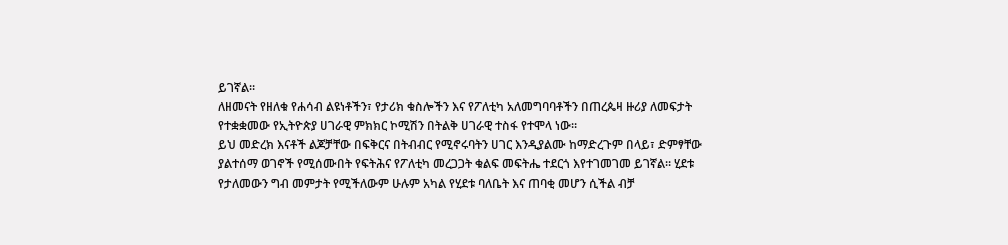ይገኛል።
ለዘመናት የዘለቁ የሐሳብ ልዩነቶችን፣ የታሪክ ቁስሎችን እና የፖለቲካ አለመግባባቶችን በጠረጴዛ ዙሪያ ለመፍታት የተቋቋመው የኢትዮጵያ ሀገራዊ ምክክር ኮሚሽን በትልቅ ሀገራዊ ተስፋ የተሞላ ነው።
ይህ መድረክ እናቶች ልጆቻቸው በፍቅርና በትብብር የሚኖሩባትን ሀገር እንዲያልሙ ከማድረጉም በላይ፣ ድምፃቸው ያልተሰማ ወገኖች የሚሰሙበት የፍትሕና የፖለቲካ መረጋጋት ቁልፍ መፍትሔ ተደርጎ እየተገመገመ ይገኛል። ሂደቱ የታለመውን ግብ መምታት የሚችለውም ሁሉም አካል የሂደቱ ባለቤት እና ጠባቂ መሆን ሲችል ብቻ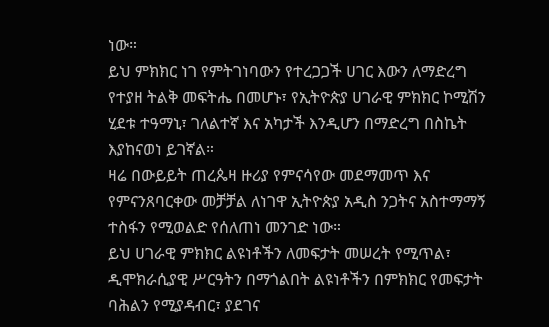ነው።
ይህ ምክክር ነገ የምትገነባውን የተረጋጋች ሀገር እውን ለማድረግ የተያዘ ትልቅ መፍትሔ በመሆኑ፣ የኢትዮጵያ ሀገራዊ ምክክር ኮሚሽን ሂደቱ ተዓማኒ፣ ገለልተኛ እና አካታች እንዲሆን በማድረግ በስኬት እያከናወነ ይገኛል።
ዛሬ በውይይት ጠረጴዛ ዙሪያ የምናሳየው መደማመጥ እና የምናንጸባርቀው መቻቻል ለነገዋ ኢትዮጵያ አዲስ ንጋትና አስተማማኝ ተስፋን የሚወልድ የሰለጠነ መንገድ ነው።
ይህ ሀገራዊ ምክክር ልዩነቶችን ለመፍታት መሠረት የሚጥል፣ ዲሞክራሲያዊ ሥርዓትን በማጎልበት ልዩነቶችን በምክክር የመፍታት ባሕልን የሚያዳብር፣ ያደገና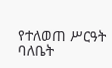የተለወጠ ሥርዓት ባለቤት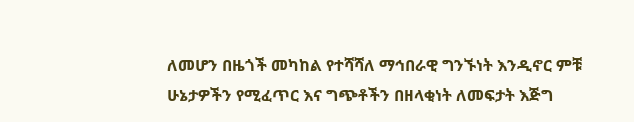ለመሆን በዜጎች መካከል የተሻሻለ ማኅበራዊ ግንኙነት እንዲኖር ምቹ ሁኔታዎችን የሚፈጥር እና ግጭቶችን በዘላቂነት ለመፍታት እጅግ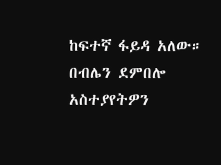ከፍተኛ ፋይዳ አለው።
በብሌን ደምበሎ
አስተያየትዎን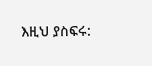እዚህ ያስፍሩ: